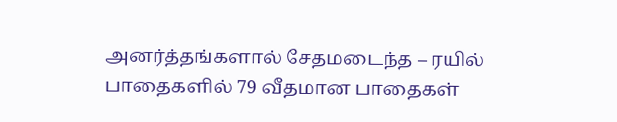அனர்த்தங்களால் சேதமடைந்த – ரயில் பாதைகளில் 79 வீதமான பாதைகள்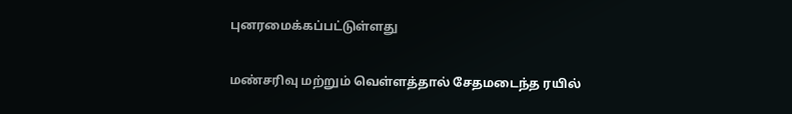புனரமைக்கப்பட்டுள்ளது

மண்சரிவு மற்றும் வெள்ளத்தால் சேதமடைந்த ரயில்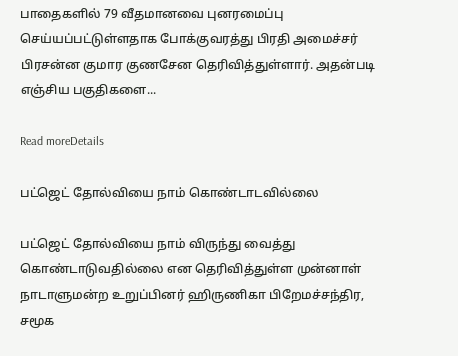பாதைகளில் 79 வீதமானவை புனரமைப்பு செய்யப்பட்டுள்ளதாக போக்குவரத்து பிரதி அமைச்சர் பிரசன்ன குமார குணசேன தெரிவித்துள்ளார். அதன்படி எஞ்சிய பகுதிகளை...

Read moreDetails

பட்ஜெட் தோல்வியை நாம் கொண்டாடவில்லை

பட்ஜெட் தோல்வியை நாம் விருந்து வைத்து கொண்டாடுவதில்லை என தெரிவித்துள்ள முன்னாள் நாடாளுமன்ற உறுப்பினர் ஹிருணிகா பிறேமச்சந்திர, சமூக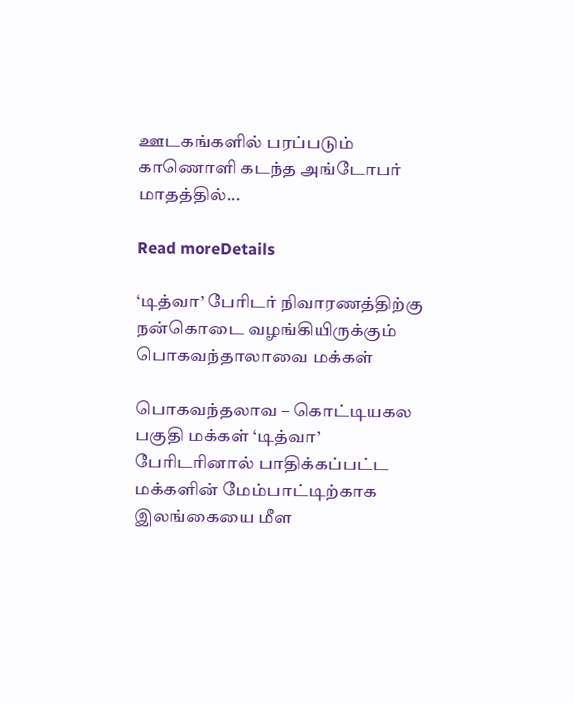ஊடகங்களில் பரப்படும் காணொளி கடந்த அங்டோபர் மாதத்தில்...

Read moreDetails

‘டித்வா’ பேரிடர் நிவாரணத்திற்கு நன்கொடை வழங்கியிருக்கும் பொகவந்தாலாவை மக்கள்

பொகவந்தலாவ – கொட்டியகல பகுதி மக்கள் ‘டித்வா’ பேரிடரினால் பாதிக்கப்பட்ட மக்களின் மேம்பாட்டிற்காக இலங்கையை மீள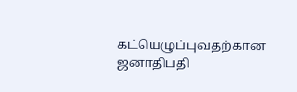கட்யெழுப்புவதற்கான ஜனாதிபதி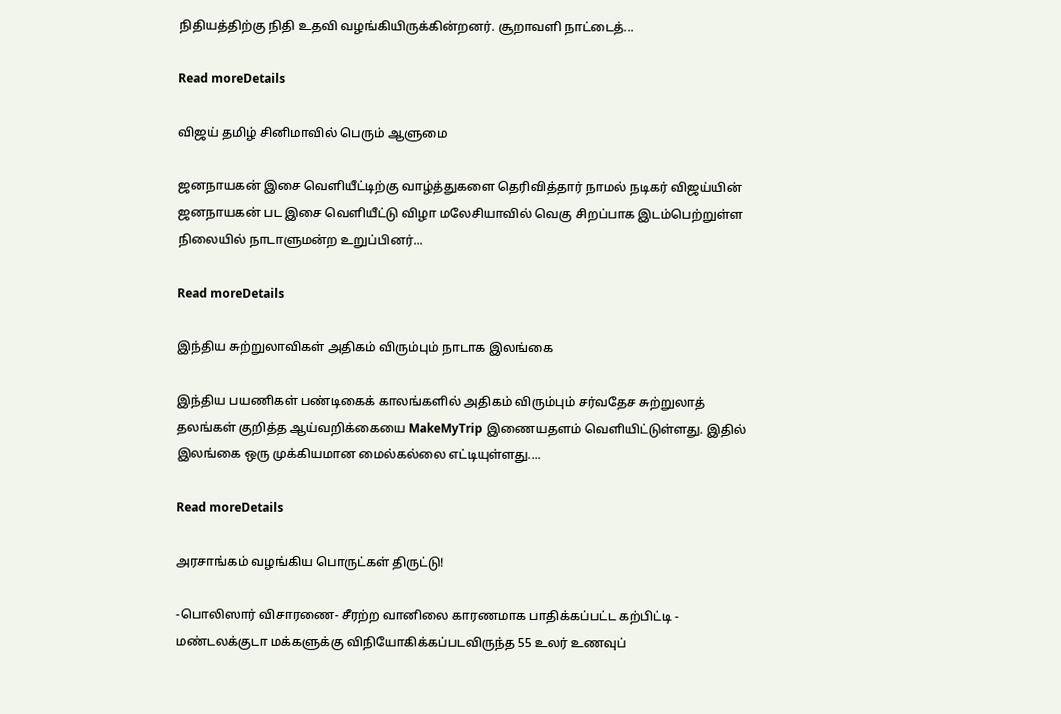நிதியத்திற்கு நிதி உதவி வழங்கியிருக்கின்றனர். சூறாவளி நாட்டைத்...

Read moreDetails

விஜய் தமிழ் சினிமாவில் பெரும் ஆளுமை

ஜனநாயகன் இசை வெளியீட்டிற்கு வாழ்த்துகளை தெரிவித்தார் நாமல் நடிகர் விஜய்யின் ஜனநாயகன் பட இசை வெளியீட்டு விழா மலேசியாவில் வெகு சிறப்பாக இடம்பெற்றுள்ள நிலையில் நாடாளுமன்ற உறுப்பினர்...

Read moreDetails

இந்திய சுற்றுலாவிகள் அதிகம் விரும்பும் நாடாக இலங்கை

இந்திய பயணிகள் பண்டிகைக் காலங்களில் அதிகம் விரும்பும் சர்வதேச சுற்றுலாத் தலங்கள் குறித்த ஆய்வறிக்கையை MakeMyTrip இணையதளம் வெளியிட்டுள்ளது. இதில் இலங்கை ஒரு முக்கியமான மைல்கல்லை எட்டியுள்ளது....

Read moreDetails

அரசாங்கம் வழங்கிய பொருட்கள் திருட்டு!

-பொலிஸார் விசாரணை- சீரற்ற வானிலை காரணமாக பாதிக்கப்பட்ட கற்பிட்டி - மண்டலக்குடா மக்களுக்கு விநியோகிக்கப்படவிருந்த 55 உலர் உணவுப்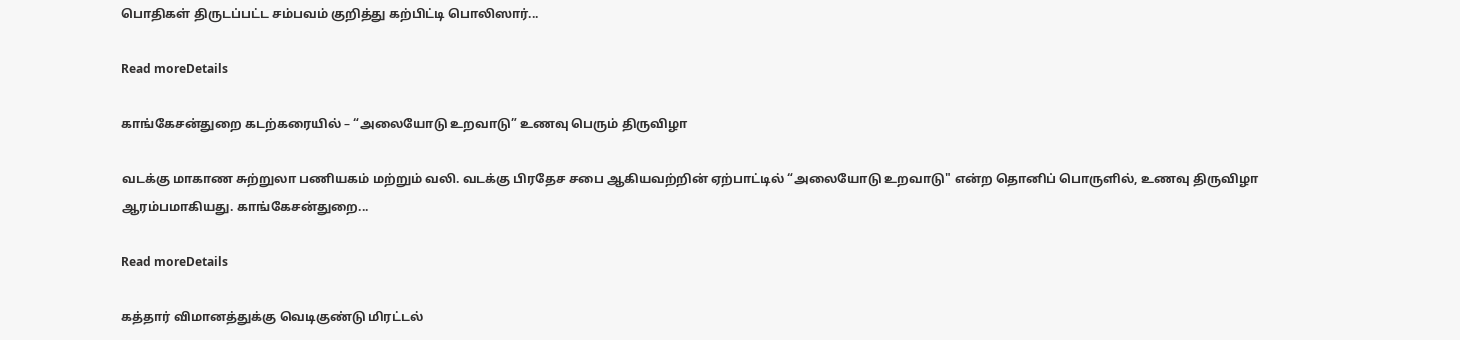பொதிகள் திருடப்பட்ட சம்பவம் குறித்து கற்பிட்டி பொலிஸார்...

Read moreDetails

காங்கேசன்துறை கடற்கரையில் – “அலையோடு உறவாடு” உணவு பெரும் திருவிழா

வடக்கு மாகாண சுற்றுலா பணியகம் மற்றும் வலி. வடக்கு பிரதேச சபை ஆகியவற்றின் ஏற்பாட்டில் “அலையோடு உறவாடு" என்ற தொனிப் பொருளில், உணவு திருவிழா ஆரம்பமாகியது. காங்கேசன்துறை...

Read moreDetails

கத்தார் விமானத்துக்கு வெடிகுண்டு மிரட்டல்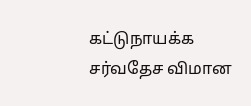கட்டுநாயக்க சர்வதேச விமான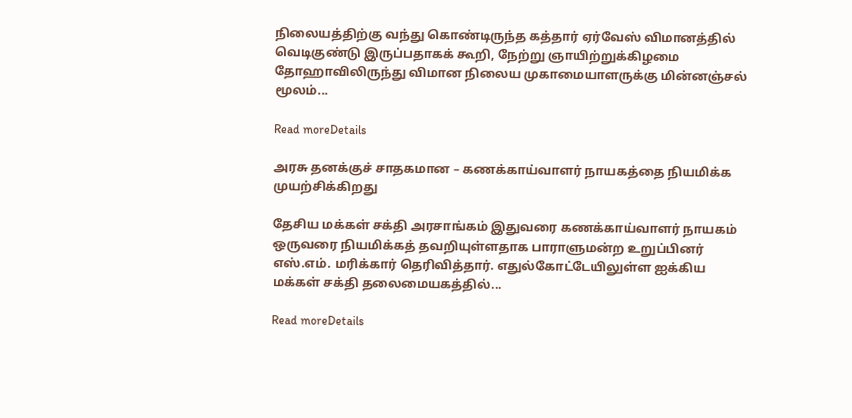நிலையத்திற்கு வந்து கொண்டிருந்த கத்தார் ஏர்வேஸ் விமானத்தில் வெடிகுண்டு இருப்பதாகக் கூறி, நேற்று ஞாயிற்றுக்கிழமை தோஹாவிலிருந்து விமான நிலைய முகாமையாளருக்கு மின்னஞ்சல் மூலம்...

Read moreDetails

அரசு தனக்குச் சாதகமான – கணக்காய்வாளர் நாயகத்தை நியமிக்க முயற்சிக்கிறது

தேசிய மக்கள் சக்தி அரசாங்கம் இதுவரை கணக்காய்வாளர் நாயகம் ஒருவரை நியமிக்கத் தவறியுள்ளதாக பாராளுமன்ற உறுப்பினர் எஸ்.எம். மரிக்கார் தெரிவித்தார். எதுல்கோட்டேயிலுள்ள ஐக்கிய மக்கள் சக்தி தலைமையகத்தில்...

Read moreDetails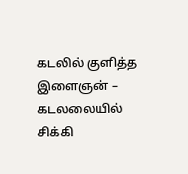கடலில் குளித்த இளைஞன் – கடலலையில் சிக்கி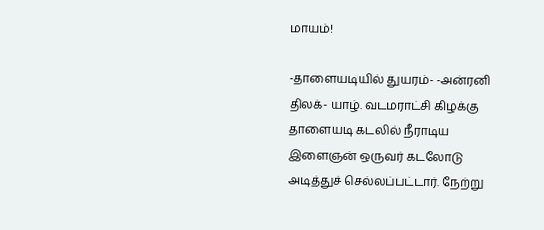மாயம்!

-தாளையடியில் துயரம்- -அன்ரனி திலக்- யாழ். வடமராட்சி கிழக்கு தாளையடி கடலில் நீராடிய இளைஞன் ஒருவர் கடலோடு அடித்துச் செல்லப்பட்டார். நேற்று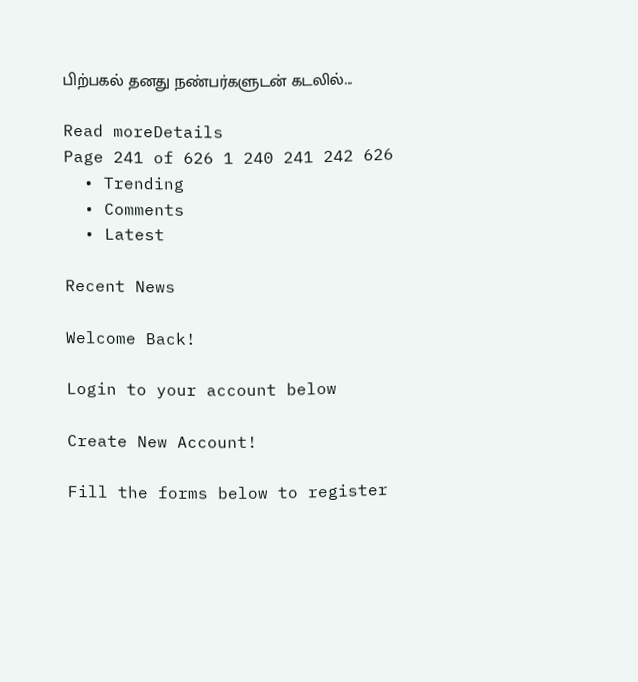பிற்பகல் தனது நண்பர்களுடன் கடலில்...

Read moreDetails
Page 241 of 626 1 240 241 242 626
  • Trending
  • Comments
  • Latest

Recent News

Welcome Back!

Login to your account below

Create New Account!

Fill the forms below to register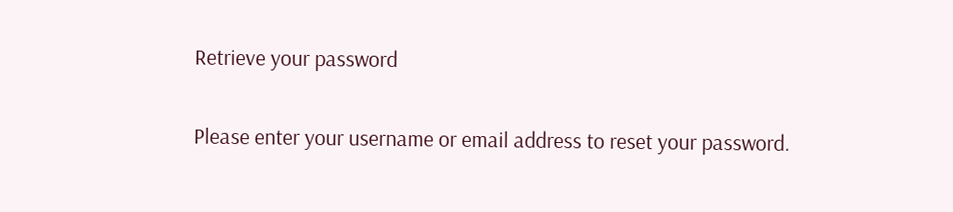Retrieve your password

Please enter your username or email address to reset your password.